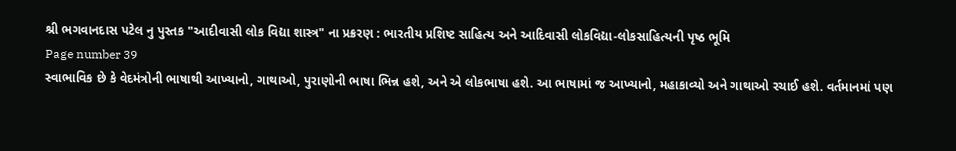શ્રી ભગવાનદાસ પટેલ નુ પુસ્તક "આદીવાસી લોક વિદ્યા શાસ્ત્ર" ના પ્રક્રરણ : ભારતીય પ્રશિષ્ટ સાહિત્ય અને આદિવાસી લોકવિદ્યા-લોકસાહિત્યની પૃષ્ઠ ભૂમિ
Page number 39
સ્વાભાવિક છે કે વેદમંત્રોની ભાષાથી આખ્યાનો, ગાથાઓ, પુરાણોની ભાષા ભિન્ન હશે, અને એ લોકભાષા હશે. આ ભાષામાં જ આખ્યાનો, મહાકાવ્યો અને ગાથાઓ રચાઈ હશે. વર્તમાનમાં પણ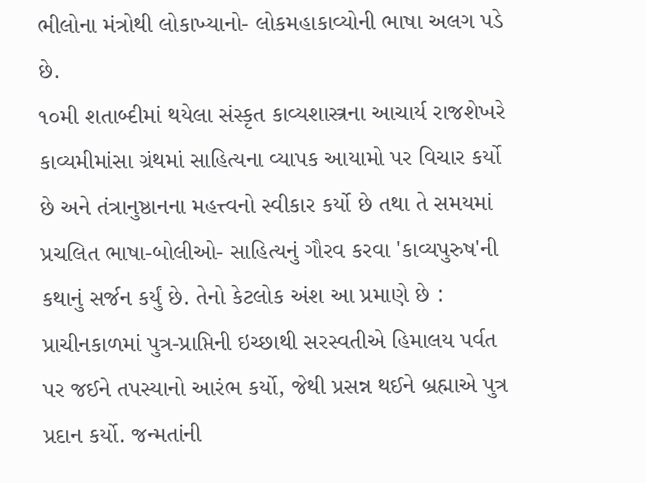ભીલોના મંત્રોથી લોકાખ્યાનો- લોકમહાકાવ્યોની ભાષા અલગ પડે છે.
૧૦મી શતાબ્દીમાં થયેલા સંસ્કૃત કાવ્યશાસ્ત્રના આચાર્ય રાજશેખરે કાવ્યમીમાંસા ગ્રંથમાં સાહિત્યના વ્યાપક આયામો પર વિચાર કર્યો છે અને તંત્રાનુષ્ઠાનના મહત્ત્વનો સ્વીકાર કર્યો છે તથા તે સમયમાં પ્રચલિત ભાષા-બોલીઓ- સાહિત્યનું ગૌરવ કરવા 'કાવ્યપુરુષ'ની કથાનું સર્જન કર્યું છે. તેનો કેટલોક અંશ આ પ્રમાણે છે :
પ્રાચીનકાળમાં પુત્ર-પ્રાપ્તિની ઇચ્છાથી સરસ્વતીએ હિમાલય પર્વત પર જઈને તપસ્યાનો આરંભ કર્યો, જેથી પ્રસન્ન થઈને બ્રહ્માએ પુત્ર પ્રદાન કર્યો. જન્મતાંની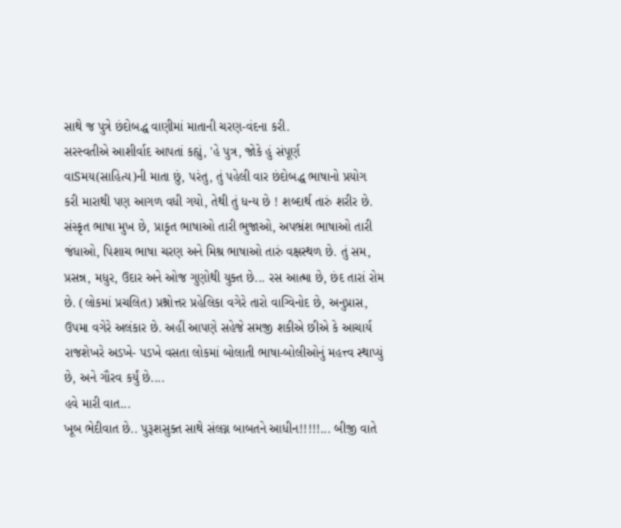સાથે જ પુત્રે છંદોબદ્ધ વાણીમાં માતાની ચરણ-વંદના કરી.
સરસ્વતીએ આશીર્વાદ આપતાં કહ્યું, 'હે પુત્ર, જોકે હું સંપૂર્ણ વાSમય(સાહિત્ય)ની માતા છું, પરંતુ, તું પહેલી વાર છંદોબદ્ધ ભાષાનો પ્રયોગ કરી મારાથી પણ આગળ વધી ગયો, તેથી તું ધન્ય છે ! શબ્દાર્થ તારું શરીર છે. સંસ્કૃત ભાષા મુખ છે, પ્રાકૃત ભાષાઓ તારી ભુજાઓ, અપભ્રંશ ભાષાઓ તારી જંધાઓ, પિશાચ ભાષા ચરણ અને મિશ્ર ભાષાઓ તારું વક્ષસ્થળ છે. તું સમ, પ્રસન્ન, મધુર, ઉદાર અને ઓજ ગુણોથી યુક્ત છે... રસ આત્મા છે, છંદ તારાં રોમ છે. (લોકમાં પ્રચલિત) પ્રશ્નોત્તર પ્રહેલિકા વગેરે તારો વાગ્વિનોદ છે, અનુપ્રાસ, ઉપમા વગેરે અલંકાર છે. અહીં આપણે સહેજે સમજી શકીએ છીએ કે આચાર્ય રાજશેખરે અડખે- પડખે વસતા લોકમાં બોલાતી ભાષા-બોલીઓનું મહત્ત્વ સ્થાપ્યું છે, અને ગૌરવ કર્યું છે....
હવે મારી વાત...
ખૂબ ભેદીવાત છે.. પુરૂશસુક્ત સાથે સંલગ્ન બાબતને આધીન!!!!!... બીજી વાતે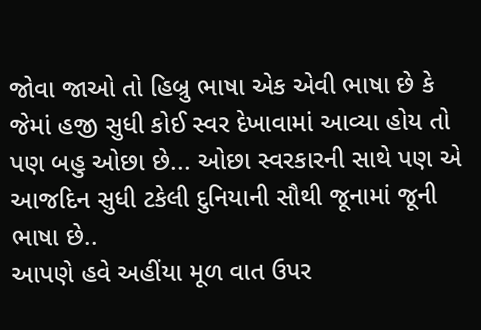જોવા જાઓ તો હિબ્રુ ભાષા એક એવી ભાષા છે કે જેમાં હજી સુધી કોઈ સ્વર દેખાવામાં આવ્યા હોય તો પણ બહુ ઓછા છે... ઓછા સ્વરકારની સાથે પણ એ આજદિન સુધી ટકેલી દુનિયાની સૌથી જૂનામાં જૂની ભાષા છે..
આપણે હવે અહીંયા મૂળ વાત ઉપર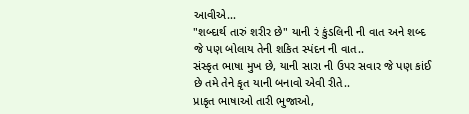આવીએ...
"શબ્દાર્થ તારું શરીર છે" યાની રં કુંડલિની ની વાત અને શબ્દ જે પણ બોલાય તેની શકિત સ્પંદન ની વાત..
સંસ્કૃત ભાષા મુખ છે, યાની સારા ની ઉપર સવાર જે પણ કાંઈ છે તમે તેને કૃત યાની બનાવો એવી રીતે..
પ્રાકૃત ભાષાઓ તારી ભુજાઓ,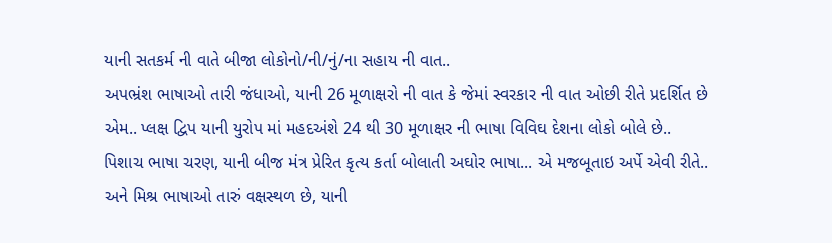યાની સતકર્મ ની વાતે બીજા લોકોનો/ની/નું/ના સહાય ની વાત..
અપભ્રંશ ભાષાઓ તારી જંધાઓ, યાની 26 મૂળાક્ષરો ની વાત કે જેમાં સ્વરકાર ની વાત ઓછી રીતે પ્રદર્શિત છે એમ.. પ્લક્ષ દ્વિપ યાની યુરોપ માં મહદઅંશે 24 થી 30 મૂળાક્ષર ની ભાષા વિવિઘ દેશના લોકો બોલે છે..
પિશાચ ભાષા ચરણ, યાની બીજ મંત્ર પ્રેરિત કૃત્ય કર્તા બોલાતી અઘોર ભાષા... એ મજબૂતાઇ અર્પે એવી રીતે..
અને મિશ્ર ભાષાઓ તારું વક્ષસ્થળ છે, યાની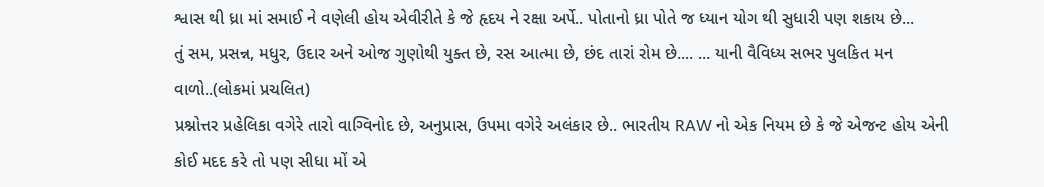શ્વાસ થી ધ્રા માં સમાઈ ને વણેલી હોય એવીરીતે કે જે હૃદય ને રક્ષા અર્પે.. પોતાનો ધ્રા પોતે જ ધ્યાન યોગ થી સુધારી પણ શકાય છે...
તું સમ, પ્રસન્ન, મધુર, ઉદાર અને ઓજ ગુણોથી યુક્ત છે, રસ આત્મા છે, છંદ તારાં રોમ છે.... ... યાની વૈવિધ્ય સભર પુલકિત મન વાળો..(લોકમાં પ્રચલિત)
પ્રશ્નોત્તર પ્રહેલિકા વગેરે તારો વાગ્વિનોદ છે, અનુપ્રાસ, ઉપમા વગેરે અલંકાર છે.. ભારતીય RAW નો એક નિયમ છે કે જે એજન્ટ હોય એની કોઈ મદદ કરે તો પણ સીધા મોં એ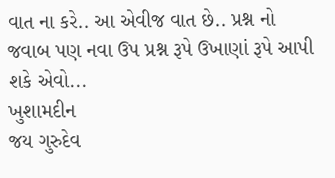વાત ના કરે.. આ એવીજ વાત છે.. પ્રશ્ન નો જવાબ પણ નવા ઉપ પ્રશ્ન રૂપે ઉખાણાં રૂપે આપી શકે એવો...
ખુશામદીન
જય ગુરુદેવ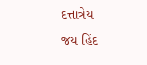દત્તાત્રેય
જય હિંદ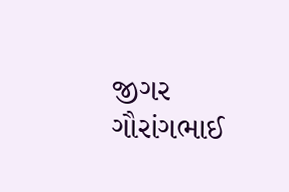જીગર ગૌરાંગભાઈ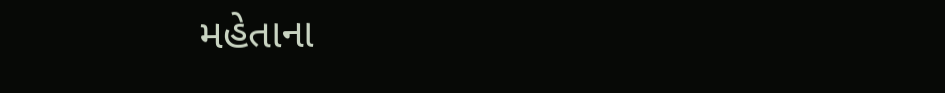મહેતાના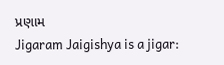પ્રણામ
Jigaram Jaigishya is a jigar: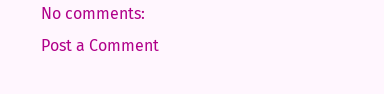No comments:
Post a Comment